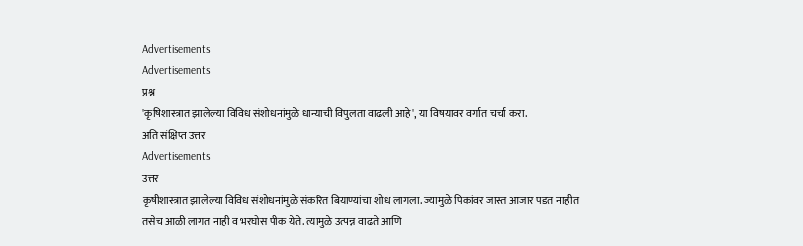Advertisements
Advertisements
प्रश्न
'कृषिशास्त्रात झालेल्या विविध संशोधनांमुळे धान्याची विपुलता वाढली आहे', या विषयावर वर्गात चर्चा करा.
अति संक्षिप्त उत्तर
Advertisements
उत्तर
कृषीशास्त्रात झालेल्या विविध संशोधनांमुळे संकरित बियाण्यांचा शोध लागला. ज्यामुळे पिकांवर जास्त आजार पडत नाहीत तसेच आळी लागत नाही व भरघोस पीक येते. त्यामुळे उत्पन्न वाढते आणि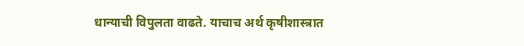धान्याची विपुलता वाढते. याचाच अर्थ कृषीशास्त्रात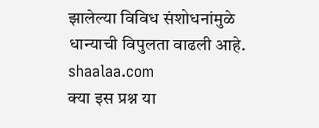झालेल्या विविध संशोधनांमुळे धान्याची विपुलता वाढली आहे.
shaalaa.com
क्या इस प्रश्न या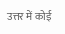उत्तर में कोई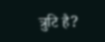त्रुटि है?